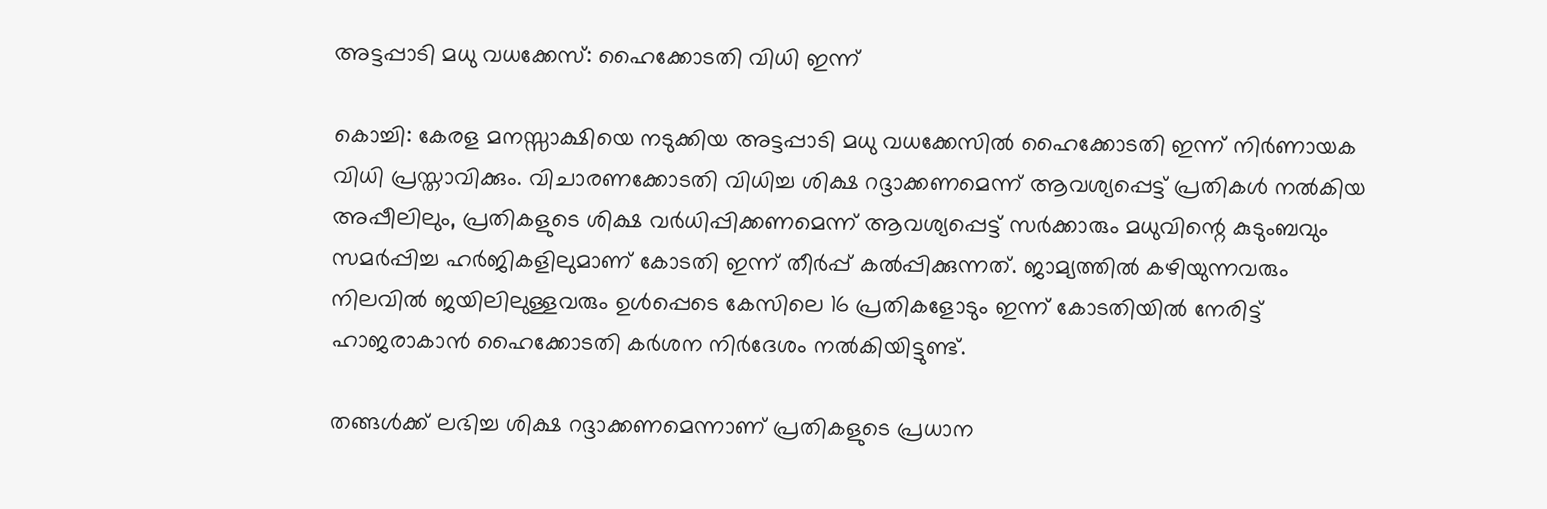അട്ടപ്പാടി മധു വധക്കേസ്: ഹൈക്കോടതി വിധി ഇന്ന്

കൊച്ചി: കേരള മനസ്സാക്ഷിയെ നടുക്കിയ അട്ടപ്പാടി മധു വധക്കേസിൽ ഹൈക്കോടതി ഇന്ന് നിർണായക വിധി പ്രസ്താവിക്കും. വിചാരണക്കോടതി വിധിച്ച ശിക്ഷ റദ്ദാക്കണമെന്ന് ആവശ്യപ്പെട്ട് പ്രതികൾ നൽകിയ അപ്പീലിലും, പ്രതികളുടെ ശിക്ഷ വർധിപ്പിക്കണമെന്ന് ആവശ്യപ്പെട്ട് സർക്കാരും മധുവിന്റെ കുടുംബവും സമർപ്പിച്ച ഹർജികളിലുമാണ് കോടതി ഇന്ന് തീർപ്പ് കൽപ്പിക്കുന്നത്. ജാമ്യത്തിൽ കഴിയുന്നവരും നിലവിൽ ജയിലിലുള്ളവരും ഉൾപ്പെടെ കേസിലെ 16 പ്രതികളോടും ഇന്ന് കോടതിയിൽ നേരിട്ട് ഹാജരാകാൻ ഹൈക്കോടതി കർശന നിർദേശം നൽകിയിട്ടുണ്ട്.

തങ്ങൾക്ക് ലഭിച്ച ശിക്ഷ റദ്ദാക്കണമെന്നാണ് പ്രതികളുടെ പ്രധാന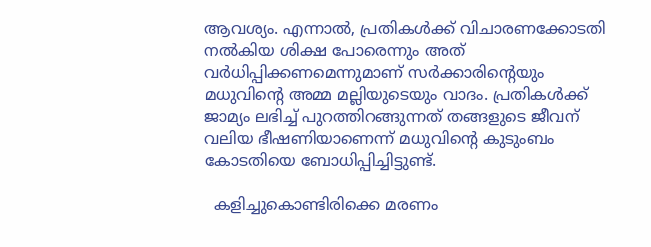ആവശ്യം. എന്നാൽ, പ്രതികൾക്ക് വിചാരണക്കോടതി നൽകിയ ശിക്ഷ പോരെന്നും അത് വർധിപ്പിക്കണമെന്നുമാണ് സർക്കാരിന്റെയും മധുവിന്റെ അമ്മ മല്ലിയുടെയും വാദം. പ്രതികൾക്ക് ജാമ്യം ലഭിച്ച് പുറത്തിറങ്ങുന്നത് തങ്ങളുടെ ജീവന് വലിയ ഭീഷണിയാണെന്ന് മധുവിന്റെ കുടുംബം കോടതിയെ ബോധിപ്പിച്ചിട്ടുണ്ട്.

  കളിച്ചുകൊണ്ടിരിക്കെ മരണം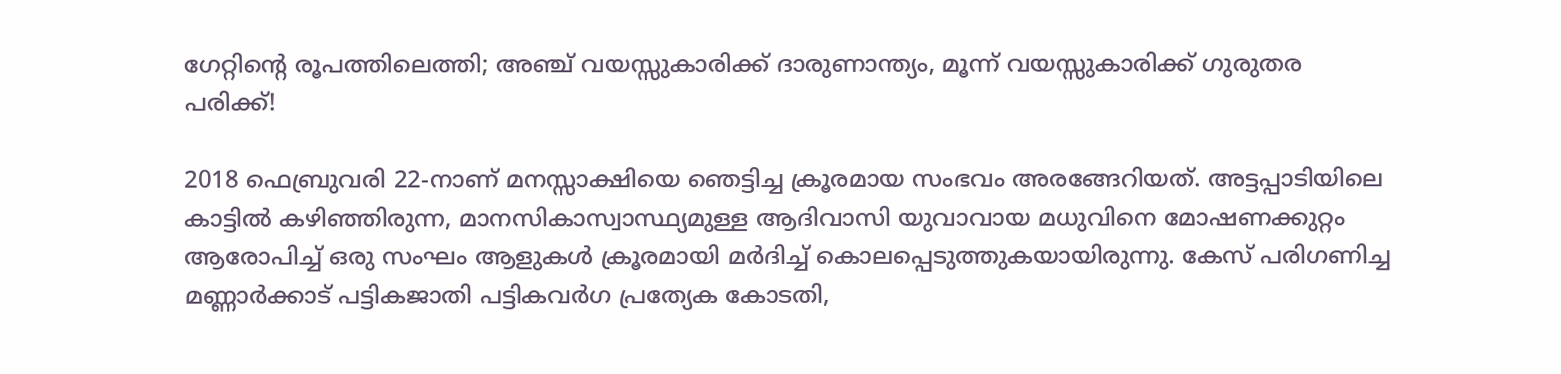ഗേറ്റിന്റെ രൂപത്തിലെത്തി; അഞ്ച് വയസ്സുകാരിക്ക് ദാരുണാന്ത്യം, മൂന്ന് വയസ്സുകാരിക്ക് ഗുരുതര പരിക്ക്!

2018 ഫെബ്രുവരി 22-നാണ് മനസ്സാക്ഷിയെ ഞെട്ടിച്ച ക്രൂരമായ സംഭവം അരങ്ങേറിയത്. അട്ടപ്പാടിയിലെ കാട്ടിൽ കഴിഞ്ഞിരുന്ന, മാനസികാസ്വാസ്ഥ്യമുള്ള ആദിവാസി യുവാവായ മധുവിനെ മോഷണക്കുറ്റം ആരോപിച്ച് ഒരു സംഘം ആളുകൾ ക്രൂരമായി മർദിച്ച് കൊലപ്പെടുത്തുകയായിരുന്നു. കേസ് പരിഗണിച്ച മണ്ണാർക്കാട് പട്ടികജാതി പട്ടികവർഗ പ്രത്യേക കോടതി,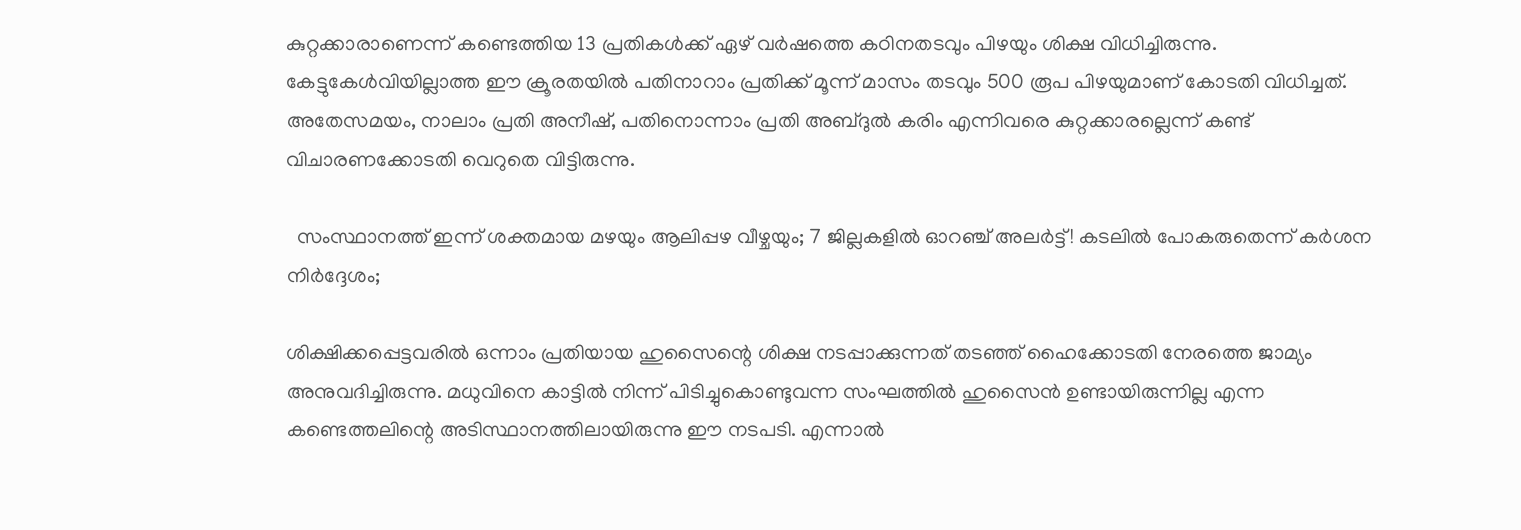കുറ്റക്കാരാണെന്ന് കണ്ടെത്തിയ 13 പ്രതികൾക്ക് ഏഴ് വർഷത്തെ കഠിനതടവും പിഴയും ശിക്ഷ വിധിച്ചിരുന്നു. കേട്ടുകേൾവിയില്ലാത്ത ഈ ക്രൂരതയിൽ പതിനാറാം പ്രതിക്ക് മൂന്ന് മാസം തടവും 500 രൂപ പിഴയുമാണ് കോടതി വിധിച്ചത്. അതേസമയം, നാലാം പ്രതി അനീഷ്, പതിനൊന്നാം പ്രതി അബ്ദുൽ കരിം എന്നിവരെ കുറ്റക്കാരല്ലെന്ന് കണ്ട് വിചാരണക്കോടതി വെറുതെ വിട്ടിരുന്നു.

  സംസ്ഥാനത്ത് ഇന്ന് ശക്തമായ മഴയും ആലിപ്പഴ വീഴ്ചയും; 7 ജില്ലകളിൽ ഓറഞ്ച് അലർട്ട്! കടലിൽ പോകരുതെന്ന് കർശന നിർദ്ദേശം;

ശിക്ഷിക്കപ്പെട്ടവരിൽ ഒന്നാം പ്രതിയായ ഹുസൈന്റെ ശിക്ഷ നടപ്പാക്കുന്നത് തടഞ്ഞ് ഹൈക്കോടതി നേരത്തെ ജാമ്യം അനുവദിച്ചിരുന്നു. മധുവിനെ കാട്ടിൽ നിന്ന് പിടിച്ചുകൊണ്ടുവന്ന സംഘത്തിൽ ഹുസൈൻ ഉണ്ടായിരുന്നില്ല എന്ന കണ്ടെത്തലിന്റെ അടിസ്ഥാനത്തിലായിരുന്നു ഈ നടപടി. എന്നാൽ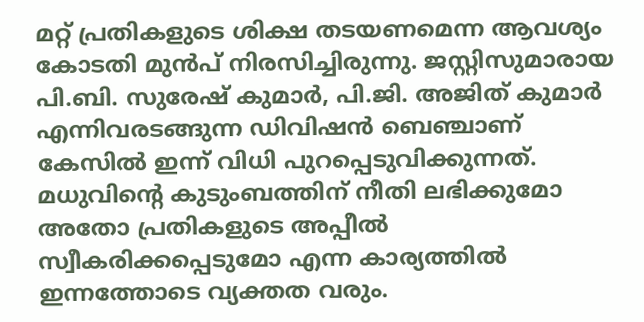മറ്റ് പ്രതികളുടെ ശിക്ഷ തടയണമെന്ന ആവശ്യം കോടതി മുൻപ് നിരസിച്ചിരുന്നു. ജസ്റ്റിസുമാരായ പി.ബി. സുരേഷ് കുമാർ, പി.ജി. അജിത് കുമാർ എന്നിവരടങ്ങുന്ന ഡിവിഷൻ ബെഞ്ചാണ് കേസിൽ ഇന്ന് വിധി പുറപ്പെടുവിക്കുന്നത്. മധുവിന്റെ കുടുംബത്തിന് നീതി ലഭിക്കുമോ അതോ പ്രതികളുടെ അപ്പീൽ സ്വീകരിക്കപ്പെടുമോ എന്ന കാര്യത്തിൽ ഇന്നത്തോടെ വ്യക്തത വരും.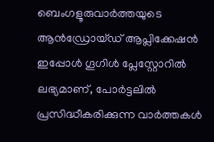ബെംഗളൂരുവാർത്തയുടെ ആൻഡ്രോയ്ഡ് ആപ്ലിക്കേഷൻ ഇപ്പോൾ ഗൂഗിൾ പ്ലേസ്റ്റോറിൽ ലഭ്യമാണ്, പോർട്ടലിൽ പ്രസിദ്ധീകരിക്കുന്ന വാർത്തകൾ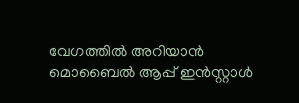വേഗത്തിൽ അറിയാൻ മൊബൈൽ ആപ്പ് ഇൻസ്റ്റാൾ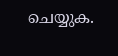ചെയ്യുക.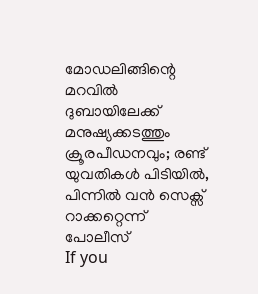മോഡലിങ്ങിന്റെ മറവിൽ ദുബായിലേക്ക് മനുഷ്യക്കടത്തും ക്രൂരപീഡനവും; രണ്ട് യുവതികൾ പിടിയിൽ, പിന്നിൽ വൻ സെക്സ് റാക്കറ്റെന്ന് പോലീസ്
If you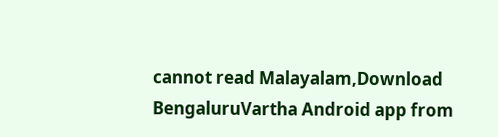cannot read Malayalam,Download BengaluruVartha Android app from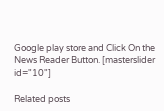Google play store and Click On the News Reader Button. [masterslider id="10"]

Related posts